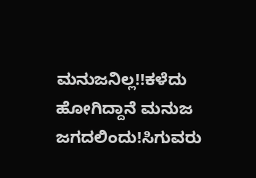ಮನುಜನಿಲ್ಲ!!ಕಳೆದು ಹೋಗಿದ್ದಾನೆ ಮನುಜ ಜಗದಲಿಂದು!ಸಿಗುವರು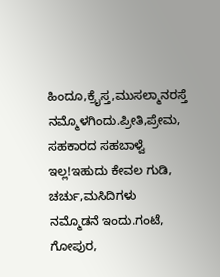ಹಿಂದೂ,ಕ್ರೈಸ್ತ,ಮುಸಲ್ಮಾನರಸ್ತೆ ನಮ್ಮೊಳಗಿಂದು.ಪ್ರೀತಿ,ಪ್ರೇಮ, ಸಹಕಾರದ ಸಹಬಾಳ್ವೆ ಇಲ್ಲ!ಇಹುದು ಕೇವಲ ಗುಡಿ, ಚರ್ಚು,ಮಸಿದಿಗಳು ನಮ್ಮೊಡನೆ ಇಂದು.ಗಂಟೆ, ಗೋಪುರ,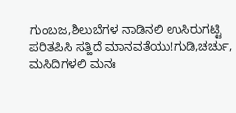ಗುಂಬಜ,ಶಿಲುಬೆಗಳ ನಾಡಿನಲಿ ಉಸಿರುಗಟ್ಟಿ ಪರಿತಪಿಸಿ ಸತ್ಹಿದೆ ಮಾನವತೆಯು!ಗುಡಿ,ಚರ್ಚು, ಮಸಿದಿಗಳಲಿ ಮನಃ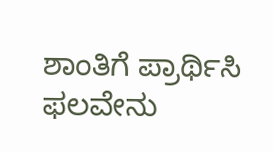ಶಾಂತಿಗೆ ಪ್ರಾರ್ಥಿಸಿ ಫಲವೇನು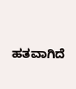ಹತವಾಗಿದೆ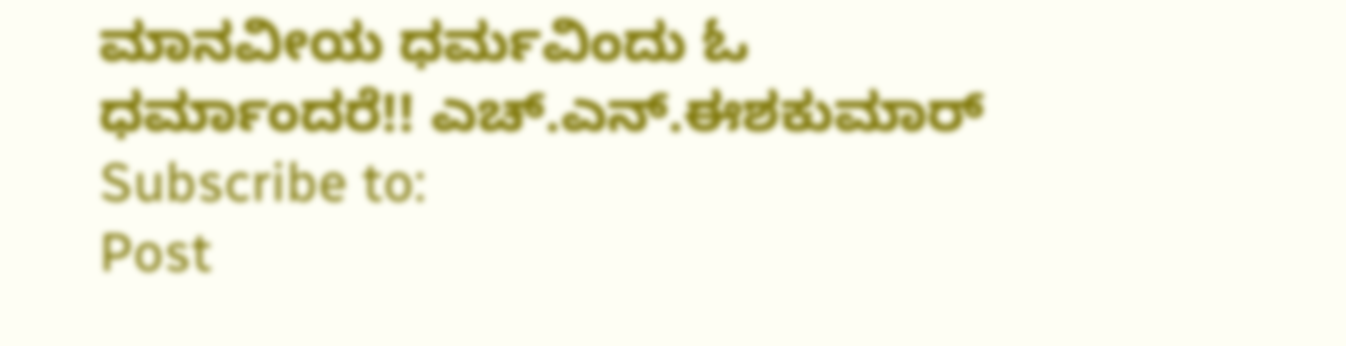ಮಾನವೀಯ ಧರ್ಮವಿಂದು ಓ ಧರ್ಮಾಂದರೆ!! ಎಚ್.ಎನ್.ಈಶಕುಮಾರ್
Subscribe to:
Post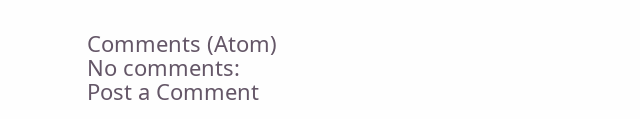Comments (Atom)
No comments:
Post a Comment